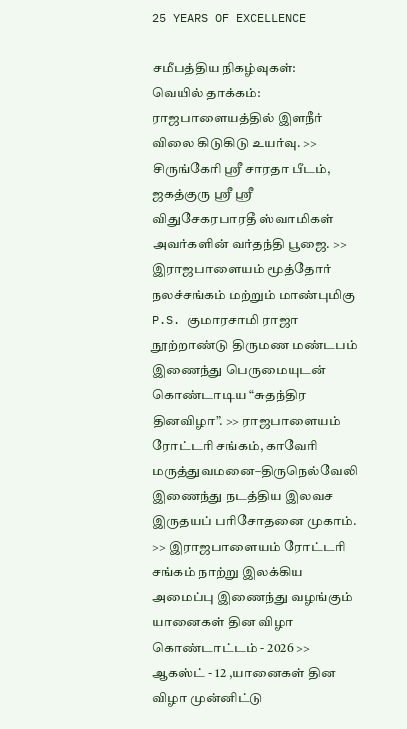25 YEARS OF EXCELLENCE

சமீபத்திய நிகழ்வுகள்:
வெயில் தாக்கம்: ராஜபாளையத்தில் இளநீர் விலை கிடுகிடு உயர்வு. >> சிருங்கேரி ஸ்ரீ சாரதா பீடம், ஜகத்குரு ஸ்ரீ ஸ்ரீ விதுசேகரபாரதீ ஸ்வாமிகள் அவர்களின் வர்தந்தி பூஜை. >> இராஜபாளையம் மூத்தோர் நலச்சங்கம் மற்றும் மாண்புமிகு P.S. குமாரசாமி ராஜா நூற்றாண்டு திருமண மண்டபம் இணைந்து பெருமையுடன் கொண்டாடிய “சுதந்திர தினவிழா”. >> ராஜபாளையம் ரோட்டரி சங்கம், காவேரி மருத்துவமனை–திருநெல்வேலி இணைந்து நடத்திய இலவச இருதயப் பரிசோதனை முகாம். >> இராஜபாளையம் ரோட்டரி சங்கம் நாற்று இலக்கிய அமைப்பு இணைந்து வழங்கும் யானைகள் தின விழா கொண்டாட்டம் - 2026 >> ஆகஸ்ட் - 12 ,யானைகள் தின விழா முன்னிட்டு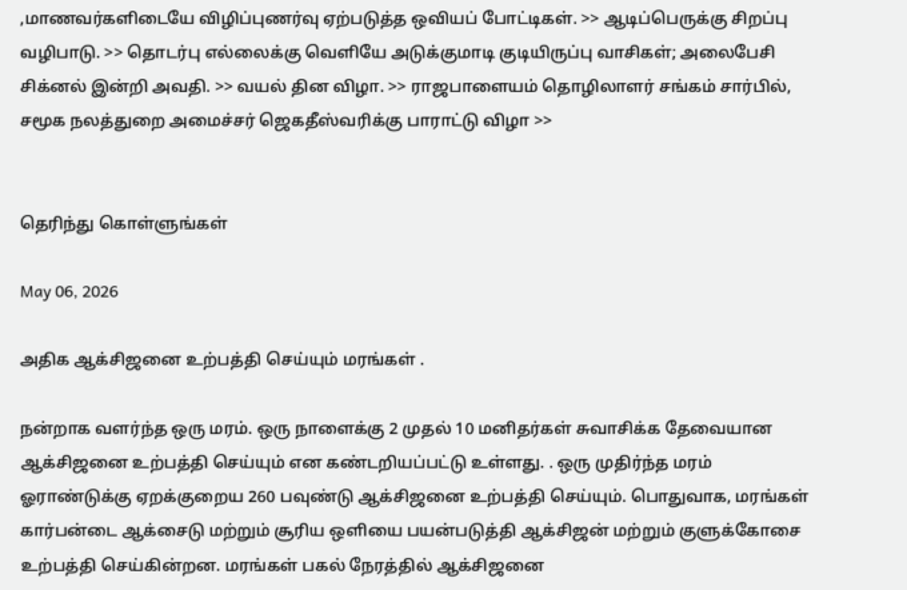,மாணவர்களிடையே விழிப்புணர்வு ஏற்படுத்த ஒவியப் போட்டிகள். >> ஆடிப்பெருக்கு சிறப்பு வழிபாடு. >> தொடர்பு எல்லைக்கு வெளியே அடுக்குமாடி குடியிருப்பு வாசிகள்; அலைபேசி சிக்னல் இன்றி அவதி. >> வயல் தின விழா. >> ராஜபாளையம் தொழிலாளர் சங்கம் சார்பில், சமூக நலத்துறை அமைச்சர் ஜெகதீஸ்வரிக்கு பாராட்டு விழா >>


தெரிந்து கொள்ளுங்கள்

May 06, 2026

அதிக ஆக்சிஜனை உற்பத்தி செய்யும் மரங்கள் .

நன்றாக வளர்ந்த ஒரு மரம். ஒரு நாளைக்கு 2 முதல் 10 மனிதர்கள் சுவாசிக்க தேவையான ஆக்சிஜனை உற்பத்தி செய்யும் என கண்டறியப்பட்டு உள்ளது. . ஒரு முதிர்ந்த மரம் ஓராண்டுக்கு ஏறக்குறைய 260 பவுண்டு ஆக்சிஜனை உற்பத்தி செய்யும். பொதுவாக, மரங்கள் கார்பன்டை ஆக்சைடு மற்றும் சூரிய ஒளியை பயன்படுத்தி ஆக்சிஜன் மற்றும் குளுக்கோசை உற்பத்தி செய்கின்றன. மரங்கள் பகல் நேரத்தில் ஆக்சிஜனை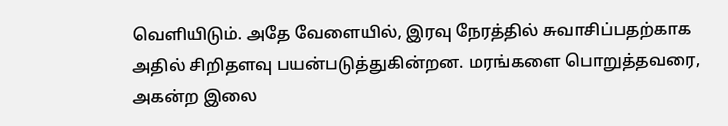வெளியிடும். அதே வேளையில், இரவு நேரத்தில் சுவாசிப்பதற்காக அதில் சிறிதளவு பயன்படுத்துகின்றன. மரங்களை பொறுத்தவரை, அகன்ற இலை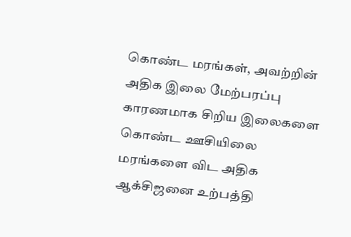கொண்ட மரங்கள், அவற்றின் அதிக இலை மேற்பரப்பு காரணமாக சிறிய இலைகளை கொண்ட ஊசியிலை மரங்களை விட அதிக ஆக்சிஜனை உற்பத்தி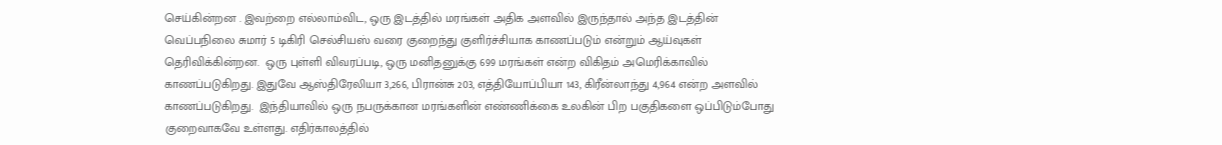செய்கின்றன . இவற்றை எல்லாம்விட, ஒரு இடத்தில் மரங்கள் அதிக அளவில் இருந்தால் அந்த இடத்தின் வெப்பநிலை சுமார் 5 டிகிரி செல்சியஸ் வரை குறைந்து குளிர்ச்சியாக காணப்படும் என்றும் ஆய்வுகள் தெரிவிக்கின்றன.  ஒரு புள்ளி விவரப்படி, ஒரு மனிதனுக்கு 699 மரங்கள் என்ற விகிதம் அமெரிக்காவில் காணப்படுகிறது. இதுவே ஆஸ்திரேலியா 3,266, பிரான்சு 203, எத்தியோப்பியா 143, கிரீன்லாந்து 4,964 என்ற அளவில் காணப்படுகிறது.  இந்தியாவில் ஒரு நபருக்கான மரங்களின் எண்ணிக்கை உலகின் பிற பகுதிகளை ஒப்பிடும்போது குறைவாகவே உள்ளது. எதிர்காலத்தில்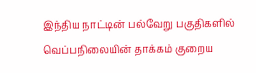இந்திய நாட்டின் பல்வேறு பகுதிகளில் வெப்பநிலையின் தாக்கம் குறைய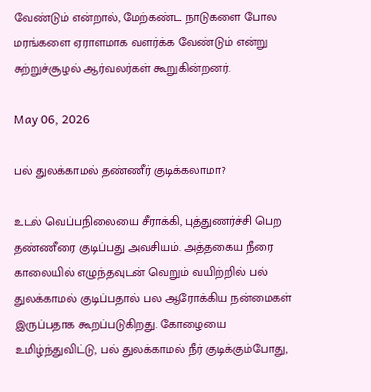வேண்டும் என்றால், மேற்கண்ட நாடுகளை போல மரங்களை ஏராளமாக வளர்க்க வேண்டும் என்று சுற்றுச்சூழல் ஆர்வலர்கள் கூறுகின்றனர்.

May 06, 2026

பல் துலக்காமல் தண்ணீர் குடிக்கலாமா?

உடல் வெப்பநிலையை சீராக்கி, புத்துணர்ச்சி பெற தண்ணீரை குடிப்பது அவசியம். அத்தகைய நீரை காலையில் எழுந்தவுடன் வெறும் வயிற்றில் பல் துலக்காமல் குடிப்பதால் பல ஆரோக்கிய நன்மைகள் இருப்பதாக கூறப்படுகிறது. கோழையை உமிழ்ந்துவிட்டு, பல் துலக்காமல் நீர் குடிக்கும்போது,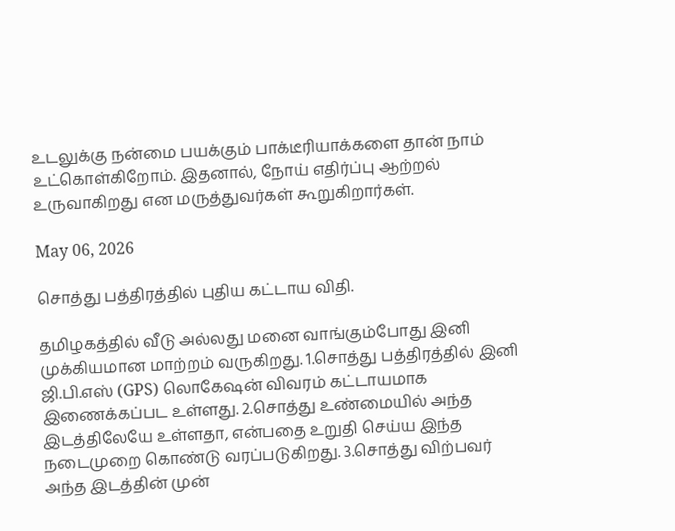உடலுக்கு நன்மை பயக்கும் பாக்டீரியாக்களை தான் நாம் உட்கொள்கிறோம். இதனால், நோய் எதிர்ப்பு ஆற்றல் உருவாகிறது என மருத்துவர்கள் கூறுகிறார்கள்.

May 06, 2026

சொத்து பத்திரத்தில் புதிய கட்டாய விதி.

தமிழகத்தில் வீடு அல்லது மனை வாங்கும்போது இனி முக்கியமான மாற்றம் வருகிறது. 1.சொத்து பத்திரத்தில் இனி ஜி.பி.எஸ் (GPS) லொகேஷன் விவரம் கட்டாயமாக இணைக்கப்பட உள்ளது. 2.சொத்து உண்மையில் அந்த இடத்திலேயே உள்ளதா, என்பதை உறுதி செய்ய இந்த நடைமுறை கொண்டு வரப்படுகிறது. 3.சொத்து விற்பவர் அந்த இடத்தின் முன்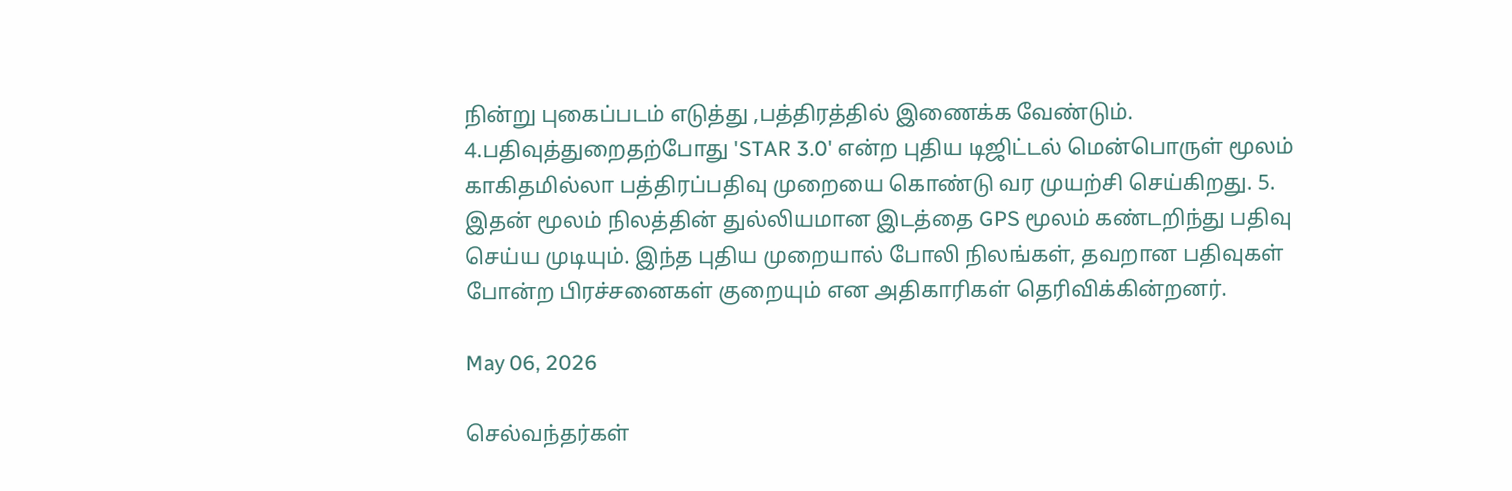நின்று புகைப்படம் எடுத்து ,பத்திரத்தில் இணைக்க வேண்டும். 4.பதிவுத்துறைதற்போது 'STAR 3.0' என்ற புதிய டிஜிட்டல் மென்பொருள் மூலம் காகிதமில்லா பத்திரப்பதிவு முறையை கொண்டு வர முயற்சி செய்கிறது. 5. இதன் மூலம் நிலத்தின் துல்லியமான இடத்தை GPS மூலம் கண்டறிந்து பதிவு செய்ய முடியும். இந்த புதிய முறையால் போலி நிலங்கள், தவறான பதிவுகள் போன்ற பிரச்சனைகள் குறையும் என அதிகாரிகள் தெரிவிக்கின்றனர்.

May 06, 2026

செல்வந்தர்கள்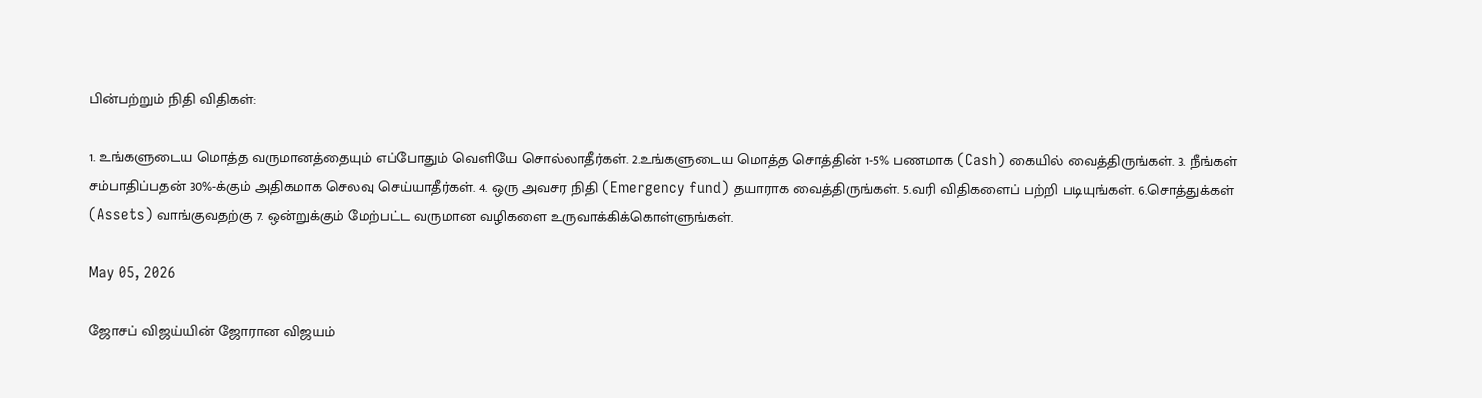பின்பற்றும் நிதி விதிகள்:

1. உங்களுடைய மொத்த வருமானத்தையும் எப்போதும் வெளியே சொல்லாதீர்கள். 2.உங்களுடைய மொத்த சொத்தின் 1-5% பணமாக (Cash) கையில் வைத்திருங்கள். 3. நீங்கள் சம்பாதிப்பதன் 30%-க்கும் அதிகமாக செலவு செய்யாதீர்கள். 4. ஒரு அவசர நிதி (Emergency fund) தயாராக வைத்திருங்கள். 5.வரி விதிகளைப் பற்றி படியுங்கள். 6.சொத்துக்கள் (Assets) வாங்குவதற்கு 7. ஒன்றுக்கும் மேற்பட்ட வருமான வழிகளை உருவாக்கிக்கொள்ளுங்கள்.

May 05, 2026

ஜோசப் விஜய்யின் ஜோரான விஜயம்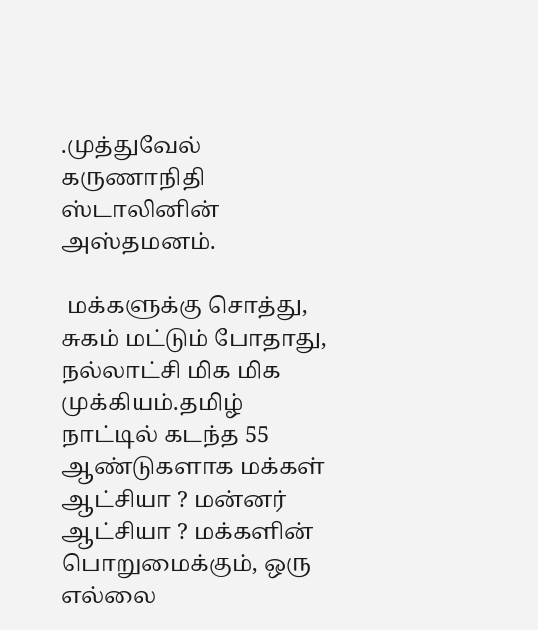.முத்துவேல் கருணாநிதி ஸ்டாலினின் அஸ்தமனம்.

 மக்களுக்கு சொத்து, சுகம் மட்டும் போதாது, நல்லாட்சி மிக மிக முக்கியம்.தமிழ் நாட்டில் கடந்த 55 ஆண்டுகளாக மக்கள் ஆட்சியா ? மன்னர் ஆட்சியா ? மக்களின் பொறுமைக்கும், ஒரு எல்லை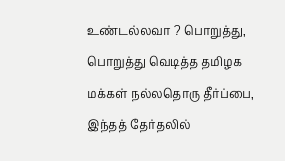உண்டல்லவா ? பொறுத்து, பொறுத்து வெடித்த தமிழக மக்கள் நல்லதொரு தீர்ப்பை, இந்தத் தேர்தலில்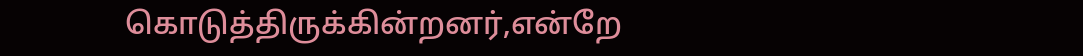கொடுத்திருக்கின்றனர்,என்றே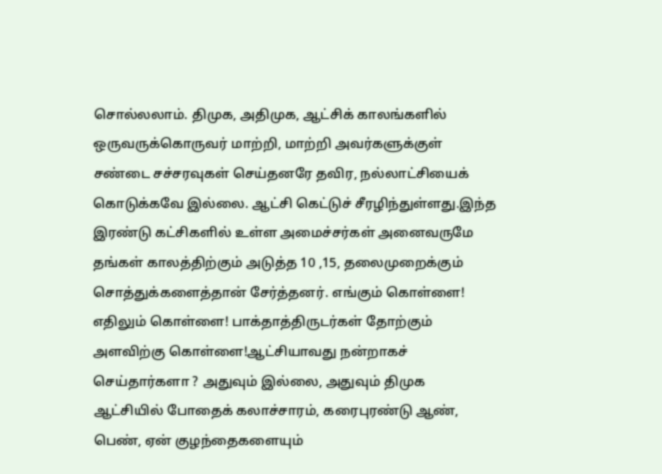சொல்லலாம். திமுக, அதிமுக, ஆட்சிக் காலங்களில் ஒருவருக்கொருவர் மாற்றி, மாற்றி அவர்களுக்குள் சண்டை சச்சரவுகள் செய்தனரே தவிர, நல்லாட்சியைக் கொடுக்கவே இல்லை. ஆட்சி கெட்டுச் சீரழிந்துள்ளது.இந்த இரண்டு கட்சிகளில் உள்ள அமைச்சர்கள் அனைவருமே தங்கள் காலத்திற்கும் அடுத்த 10 ,15, தலைமுறைக்கும் சொத்துக்களைத்தான் சேர்த்தனர். எங்கும் கொள்ளை! எதிலும் கொள்ளை! பாக்தாத்திருடர்கள் தோற்கும் அளவிற்கு கொள்ளை!ஆட்சியாவது நன்றாகச் செய்தார்களா ? அதுவும் இல்லை, அதுவும் திமுக ஆட்சியில் போதைக் கலாச்சாரம், கரைபுரண்டு ஆண், பெண், ஏன் குழந்தைகளையும்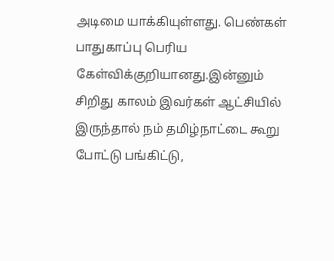அடிமை யாக்கியுள்ளது. பெண்கள் பாதுகாப்பு பெரிய கேள்விக்குறியானது.இன்னும் சிறிது காலம் இவர்கள் ஆட்சியில் இருந்தால் நம் தமிழ்நாட்டை கூறு போட்டு பங்கிட்டு,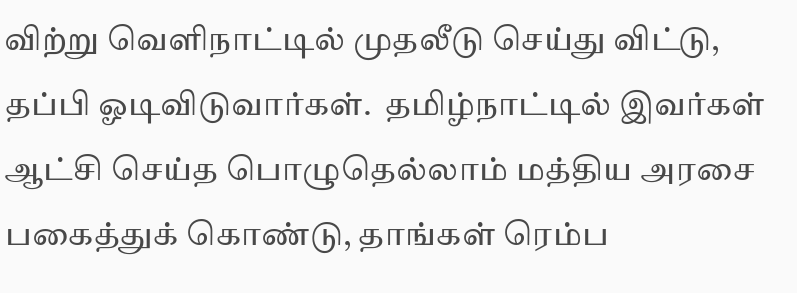விற்று வெளிநாட்டில் முதலீடு செய்து விட்டு, தப்பி ஓடிவிடுவார்கள்.  தமிழ்நாட்டில் இவர்கள் ஆட்சி செய்த பொழுதெல்லாம் மத்திய அரசை பகைத்துக் கொண்டு, தாங்கள் ரெம்ப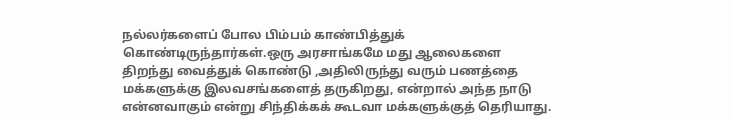நல்லர்களைப் போல பிம்பம் காண்பித்துக் கொண்டிருந்தார்கள்.ஒரு அரசாங்கமே மது ஆலைகளை திறந்து வைத்துக் கொண்டு ,அதிலிருந்து வரும் பணத்தை மக்களுக்கு இலவசங்களைத் தருகிறது, என்றால் அந்த நாடு என்னவாகும் என்று சிந்திக்கக் கூடவா மக்களுக்குத் தெரியாது.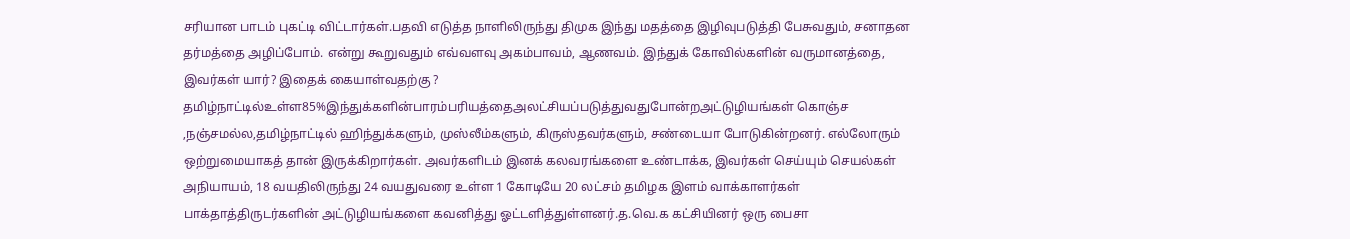சரியான பாடம் புகட்டி விட்டார்கள்.பதவி எடுத்த நாளிலிருந்து திமுக இந்து மதத்தை இழிவுபடுத்தி பேசுவதும், சனாதன தர்மத்தை அழிப்போம். என்று கூறுவதும் எவ்வளவு அகம்பாவம், ஆணவம். இந்துக் கோவில்களின் வருமானத்தை, இவர்கள் யார்? இதைக் கையாள்வதற்கு ? தமிழ்நாட்டில்உள்ள85%இந்துக்களின்பாரம்பரியத்தைஅலட்சியப்படுத்துவதுபோன்றஅட்டுழியங்கள் கொஞ்ச ,நஞ்சமல்ல,தமிழ்நாட்டில் ஹிந்துக்களும், முஸ்லீம்களும், கிருஸ்தவர்களும், சண்டையா போடுகின்றனர். எல்லோரும் ஒற்றுமையாகத் தான் இருக்கிறார்கள். அவர்களிடம் இனக் கலவரங்களை உண்டாக்க, இவர்கள் செய்யும் செயல்கள் அநியாயம், 18 வயதிலிருந்து 24 வயதுவரை உள்ள 1 கோடியே 20 லட்சம் தமிழக இளம் வாக்காளர்கள் பாக்தாத்திருடர்களின் அட்டுழியங்களை கவனித்து ஓட்டளித்துள்ளனர்.த.வெ.க கட்சியினர் ஒரு பைசா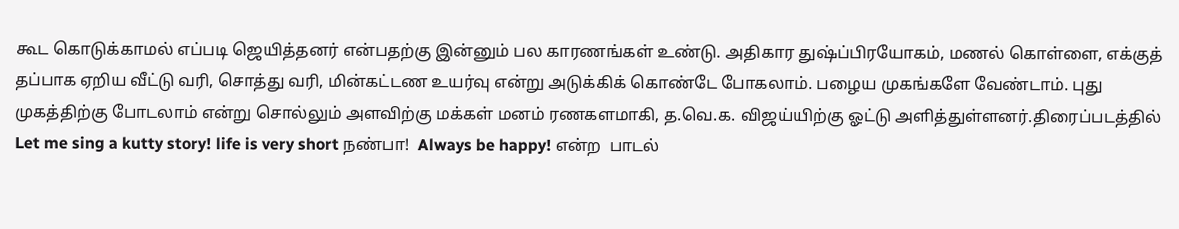கூட கொடுக்காமல் எப்படி ஜெயித்தனர் என்பதற்கு இன்னும் பல காரணங்கள் உண்டு. அதிகார துஷ்ப்பிரயோகம், மணல் கொள்ளை, எக்குத் தப்பாக ஏறிய வீட்டு வரி, சொத்து வரி, மின்கட்டண உயர்வு என்று அடுக்கிக் கொண்டே போகலாம். பழைய முகங்களே வேண்டாம். புது முகத்திற்கு போடலாம் என்று சொல்லும் அளவிற்கு மக்கள் மனம் ரணகளமாகி, த.வெ.க. விஜய்யிற்கு ஓட்டு அளித்துள்ளனர்.திரைப்படத்தில்  Let me sing a kutty story! life is very short நண்பா!  Always be happy! என்ற  பாடல்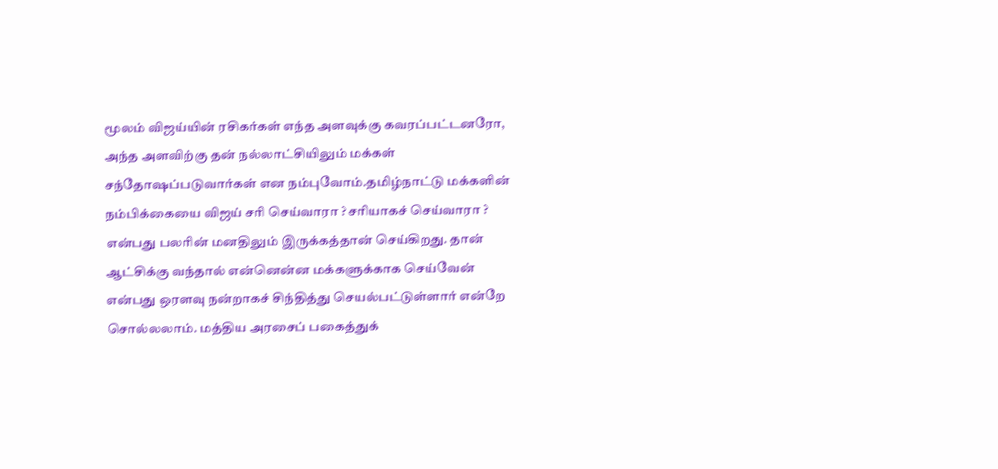மூலம் விஜய்யின் ரசிகர்கள் எந்த அளவுக்கு கவரப்பட்டனரோ, அந்த அளவிற்கு தன் நல்லாட்சியிலும் மக்கள் சந்தோஷப்படுவார்கள் என நம்புவோம்.தமிழ்நாட்டு மக்களின் நம்பிக்கையை விஜய் சரி செய்வாரா ? சரியாகச் செய்வாரா ? என்பது பலரின் மனதிலும் இருக்கத்தான் செய்கிறது. தான் ஆட்சிக்கு வந்தால் என்னென்ன மக்களுக்காக செய்வேன் என்பது ஒரளவு நன்றாகச் சிந்தித்து செயல்பட்டுள்ளார் என்றே சொல்லலாம். மத்திய அரசைப் பகைத்துக்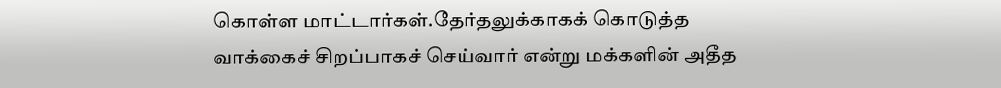கொள்ள மாட்டார்கள்.தேர்தலுக்காகக் கொடுத்த வாக்கைச் சிறப்பாகச் செய்வார் என்று மக்களின் அதீத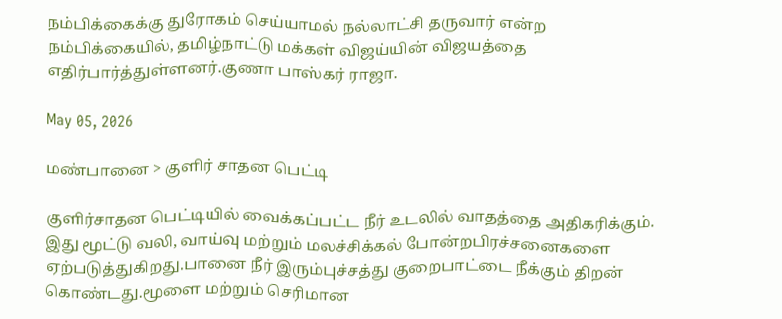நம்பிக்கைக்கு துரோகம் செய்யாமல் நல்லாட்சி தருவார் என்ற நம்பிக்கையில், தமிழ்நாட்டு மக்கள் விஜய்யின் விஜயத்தை எதிர்பார்த்துள்ளனர்.குணா பாஸ்கர் ராஜா.

May 05, 2026

மண்பானை > குளிர் சாதன பெட்டி

குளிர்சாதன பெட்டியில் வைக்கப்பட்ட நீர் உடலில் வாதத்தை அதிகரிக்கும். இது மூட்டு வலி, வாய்வு மற்றும் மலச்சிக்கல் போன்றபிரச்சனைகளை ஏற்படுத்துகிறது.பானை நீர் இரும்புச்சத்து குறைபாட்டை நீக்கும் திறன் கொண்டது.மூளை மற்றும் செரிமான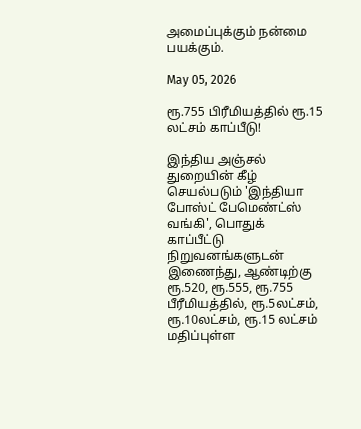அமைப்புக்கும் நன்மை பயக்கும்.

May 05, 2026

ரூ.755 பிரீமியத்தில் ரூ.15 லட்சம் காப்பீடு!

இந்திய அஞ்சல் துறையின் கீழ் செயல்படும் 'இந்தியா போஸ்ட் பேமெண்ட்ஸ் வங்கி', பொதுக் காப்பீட்டு நிறுவனங்களுடன் இணைந்து, ஆண்டிற்கு ரூ.520, ரூ.555, ரூ.755 பீரீமியத்தில், ரூ.5லட்சம், ரூ.10லட்சம், ரூ.15 லட்சம் மதிப்புள்ள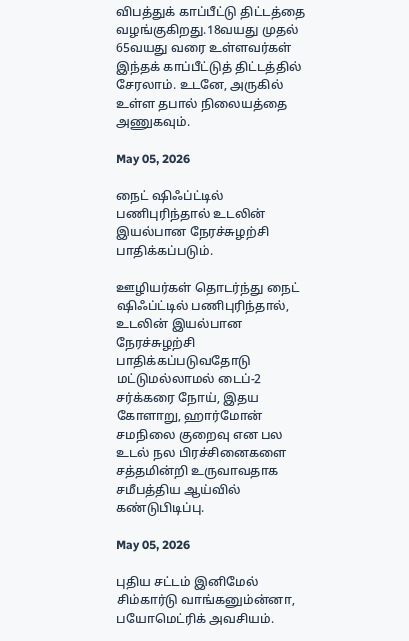விபத்துக் காப்பீட்டு திட்டத்தை வழங்குகிறது.18வயது முதல் 65வயது வரை உள்ளவர்கள் இந்தக் காப்பீட்டுத் திட்டத்தில் சேரலாம். உடனே, அருகில் உள்ள தபால் நிலையத்தை அணுகவும்.

May 05, 2026

நைட் ஷிஃப்ட்டில் பணிபுரிந்தால் உடலின் இயல்பான நேரச்சுழற்சி பாதிக்கப்படும்.

ஊழியர்கள் தொடர்ந்து நைட் ஷிஃப்ட்டில் பணிபுரிந்தால், உடலின் இயல்பான நேரச்சுழற்சி பாதிக்கப்படுவதோடு மட்டுமல்லாமல் டைப்-2 சர்க்கரை நோய், இதய கோளாறு, ஹார்மோன் சமநிலை குறைவு என பல உடல் நல பிரச்சினைகளை சத்தமின்றி உருவாவதாக சமீபத்திய ஆய்வில் கண்டுபிடிப்பு.

May 05, 2026

புதிய சட்டம் இனிமேல் சிம்கார்டு வாங்கனும்ன்னா, பயோமெட்ரிக் அவசியம்.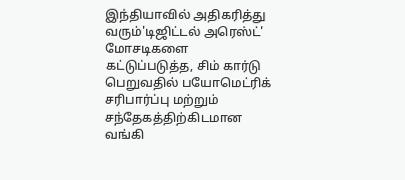இந்தியாவில் அதிகரித்து வரும்'டிஜிட்டல் அரெஸ்ட்' மோசடிகளை கட்டுப்படுத்த, சிம் கார்டு பெறுவதில் பயோமெட்ரிக் சரிபார்ப்பு மற்றும் சந்தேகத்திற்கிடமான வங்கி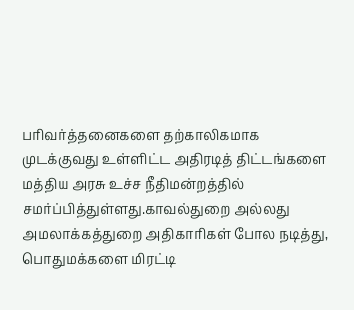பரிவர்த்தனைகளை தற்காலிகமாக முடக்குவது உள்ளிட்ட அதிரடித் திட்டங்களை மத்திய அரசு உச்ச நீதிமன்றத்தில் சமர்ப்பித்துள்ளது.காவல்துறை அல்லது அமலாக்கத்துறை அதிகாரிகள் போல நடித்து, பொதுமக்களை மிரட்டி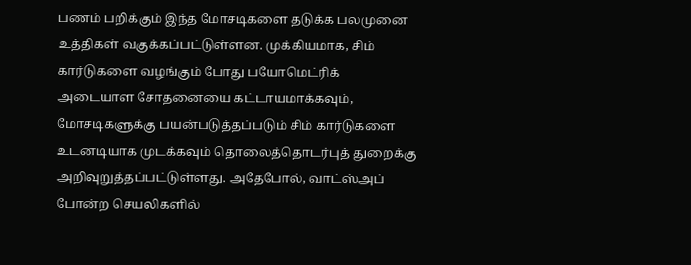பணம் பறிக்கும் இந்த மோசடிகளை தடுக்க பலமுனை உத்திகள் வகுக்கப்பட்டுள்ளன. முக்கியமாக, சிம் கார்டுகளை வழங்கும் போது பயோமெட்ரிக் அடையாள சோதனையை கட்டாயமாக்கவும், மோசடிகளுக்கு பயன்படுத்தப்படும் சிம் கார்டுகளை உடனடியாக முடக்கவும் தொலைத்தொடர்புத் துறைக்கு அறிவுறுத்தப்பட்டுள்ளது. அதேபோல், வாட்ஸ்அப் போன்ற செயலிகளில்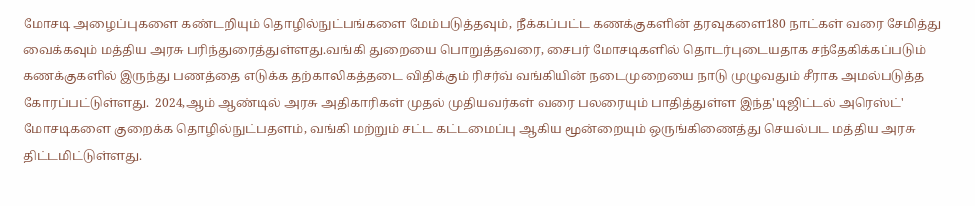மோசடி அழைப்புகளை கண்டறியும் தொழில்நுட்பங்களை மேம்படுத்தவும், நீக்கப்பட்ட கணக்குகளின் தரவுகளை180 நாட்கள் வரை சேமித்து வைக்கவும் மத்திய அரசு பரிந்துரைத்துள்ளது.வங்கி துறையை பொறுத்தவரை, சைபர் மோசடிகளில் தொடர்புடையதாக சந்தேகிக்கப்படும் கணக்குகளில் இருந்து பணத்தை எடுக்க தற்காலிகத்தடை விதிக்கும் ரிசர்வ் வங்கியின் நடைமுறையை நாடு முழுவதும் சீராக அமல்படுத்த கோரப்பட்டுள்ளது.  2024,ஆம் ஆண்டில் அரசு அதிகாரிகள் முதல் முதியவர்கள் வரை பலரையும் பாதித்துள்ள இந்த'டிஜிட்டல் அரெஸ்ட்' மோசடிகளை குறைக்க தொழில்நுட்பதளம், வங்கி மற்றும் சட்ட கட்டமைப்பு ஆகிய மூன்றையும் ஒருங்கிணைத்து செயல்பட மத்திய அரசு திட்டமிட்டுள்ளது.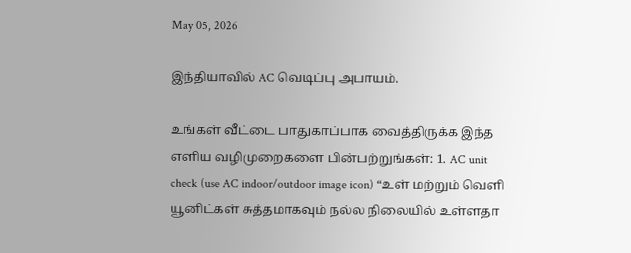May 05, 2026

இந்தியாவில் AC வெடிப்பு அபாயம்.

உங்கள் வீட்டை பாதுகாப்பாக வைத்திருக்க இந்த எளிய வழிமுறைகளை பின்பற்றுங்கள்: 1. AC unit check (use AC indoor/outdoor image icon) “உள் மற்றும் வெளி யூனிட்கள் சுத்தமாகவும் நல்ல நிலையில் உள்ளதா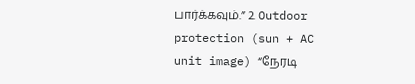பார்க்கவும்.” 2. Outdoor protection (sun + AC unit image) “நேரடி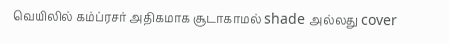வெயிலில் கம்ப்ரசர் அதிகமாக சூடாகாமல் shade அல்லது cover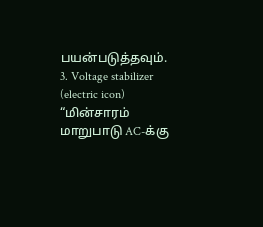பயன்படுத்தவும். 3. Voltage stabilizer (electric icon) “மின்சாரம் மாறுபாடு AC-க்கு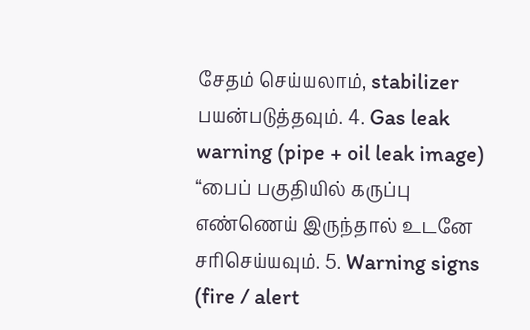சேதம் செய்யலாம், stabilizer பயன்படுத்தவும். 4. Gas leak warning (pipe + oil leak image) “பைப் பகுதியில் கருப்பு எண்ணெய் இருந்தால் உடனே சரிசெய்யவும். 5. Warning signs (fire / alert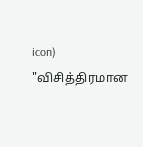icon) "விசித்திரமான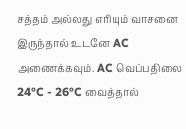சத்தம் அல்லது எரியும் வாசனை இருந்தால் உடனே AC அணைக்கவும். AC வெப்பதிலை 24°C - 26°C வைத்தால்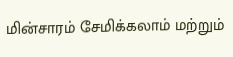மின்சாரம் சேமிக்கலாம் மற்றும்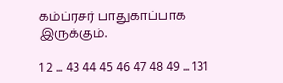கம்ப்ரசர் பாதுகாப்பாக இருக்கும்.

1 2 ... 43 44 45 46 47 48 49 ... 131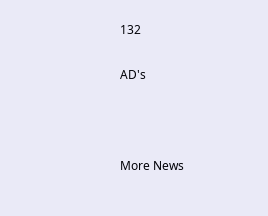132

AD's



More News